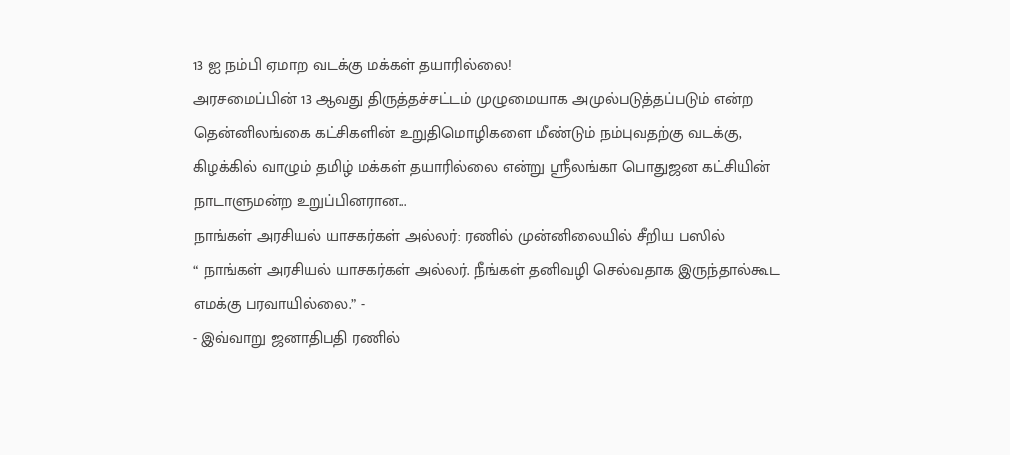13 ஐ நம்பி ஏமாற வடக்கு மக்கள் தயாரில்லை!
அரசமைப்பின் 13 ஆவது திருத்தச்சட்டம் முழுமையாக அமுல்படுத்தப்படும் என்ற தென்னிலங்கை கட்சிகளின் உறுதிமொழிகளை மீண்டும் நம்புவதற்கு வடக்கு, கிழக்கில் வாழும் தமிழ் மக்கள் தயாரில்லை என்று ஸ்ரீலங்கா பொதுஜன கட்சியின் நாடாளுமன்ற உறுப்பினரான...
நாங்கள் அரசியல் யாசகர்கள் அல்லர்: ரணில் முன்னிலையில் சீறிய பஸில்
“ நாங்கள் அரசியல் யாசகர்கள் அல்லர். நீங்கள் தனிவழி செல்வதாக இருந்தால்கூட எமக்கு பரவாயில்லை.” -
- இவ்வாறு ஜனாதிபதி ரணில்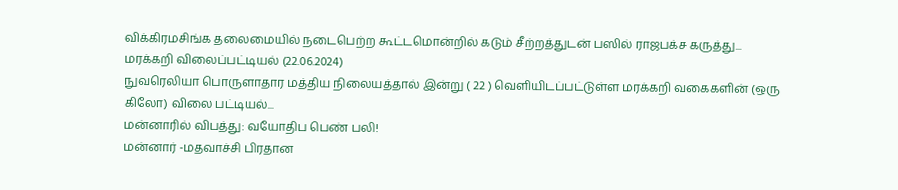விக்கிரமசிங்க தலைமையில் நடைபெற்ற கூட்டமொன்றில் கடும் சீற்றத்துடன் பஸில் ராஜபக்ச கருத்து...
மரக்கறி விலைப்பட்டியல் (22.06.2024)
நுவரெலியா பொருளாதார மத்திய நிலையத்தால் இன்று ( 22 ) வெளியிடப்பட்டுள்ள மரக்கறி வகைகளின் (ஒரு கிலோ) விலை பட்டியல்...
மன்னாரில் விபத்து: வயோதிப பெண் பலி!
மன்னார் -மதவாச்சி பிரதான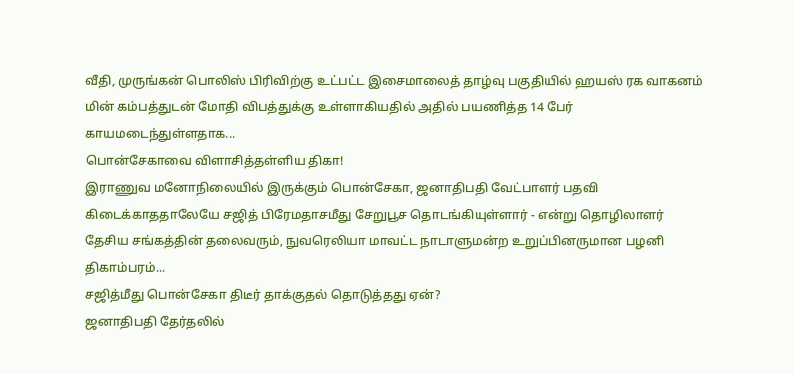வீதி, முருங்கன் பொலிஸ் பிரிவிற்கு உட்பட்ட இசைமாலைத் தாழ்வு பகுதியில் ஹயஸ் ரக வாகனம் மின் கம்பத்துடன் மோதி விபத்துக்கு உள்ளாகியதில் அதில் பயணித்த 14 பேர் காயமடைந்துள்ளதாக...
பொன்சேகாவை விளாசித்தள்ளிய திகா!
இராணுவ மனோநிலையில் இருக்கும் பொன்சேகா, ஜனாதிபதி வேட்பாளர் பதவி கிடைக்காததாலேயே சஜித் பிரேமதாசமீது சேறுபூச தொடங்கியுள்ளார் - என்று தொழிலாளர் தேசிய சங்கத்தின் தலைவரும், நுவரெலியா மாவட்ட நாடாளுமன்ற உறுப்பினருமான பழனி திகாம்பரம்...
சஜித்மீது பொன்சேகா திடீர் தாக்குதல் தொடுத்தது ஏன்?
ஜனாதிபதி தேர்தலில்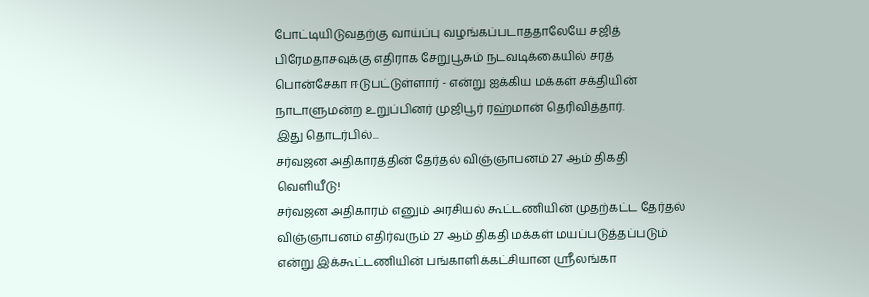போட்டியிடுவதற்கு வாய்ப்பு வழங்கப்படாததாலேயே சஜித் பிரேமதாசவுக்கு எதிராக சேறுபூசும் நடவடிக்கையில் சரத் பொன்சேகா ஈடுபட்டுள்ளார் - என்று ஐக்கிய மக்கள் சக்தியின் நாடாளுமன்ற உறுப்பினர் முஜிபூர் ரஹ்மான் தெரிவித்தார்.
இது தொடர்பில்...
சர்வஜன அதிகாரத்தின் தேர்தல் விஞ்ஞாபனம் 27 ஆம் திகதி வெளியீடு!
சர்வஜன அதிகாரம் எனும் அரசியல் கூட்டணியின் முதற்கட்ட தேர்தல் விஞ்ஞாபனம் எதிர்வரும் 27 ஆம் திகதி மக்கள் மயப்படுத்தப்படும் என்று இக்கூட்டணியின் பங்காளிக்கட்சியான ஸ்ரீலங்கா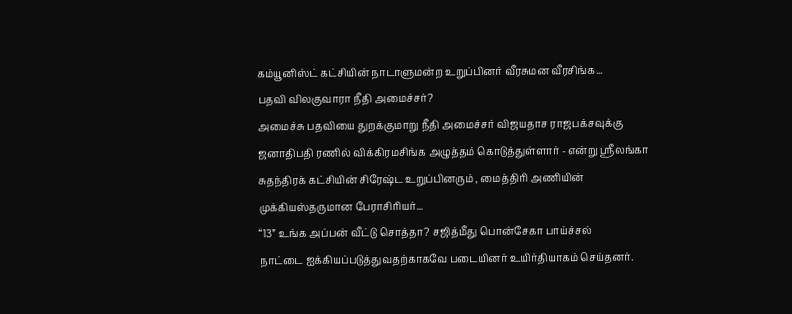கம்யூனிஸ்ட் கட்சியின் நாடாளுமன்ற உறுப்பினர் வீரசுமன வீரசிங்க...
பதவி விலகுவாரா நீதி அமைச்சர்?
அமைச்சு பதவியை துறக்குமாறு நீதி அமைச்சர் விஜயதாச ராஜபக்சவுக்கு ஜனாதிபதி ரணில் விக்கிரமசிங்க அழுத்தம் கொடுத்துள்ளார் - என்று ஸ்ரீலங்கா சுதந்திரக் கட்சியின் சிரேஷ்ட உறுப்பினரும் , மைத்திரி அணியின் முக்கியஸ்தருமான பேராசிரியர்...
“13” உங்க அப்பன் வீட்டு சொத்தா? சஜித்மீது பொன்சேகா பாய்ச்சல்
நாட்டை ஐக்கியப்படுத்துவதற்காகவே படையினர் உயிர்தியாகம் செய்தனர்.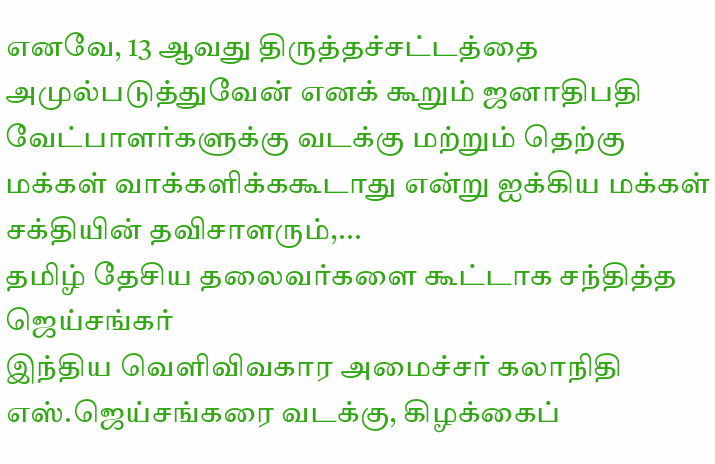எனவே, 13 ஆவது திருத்தச்சட்டத்தை அமுல்படுத்துவேன் எனக் கூறும் ஜனாதிபதி வேட்பாளர்களுக்கு வடக்கு மற்றும் தெற்கு மக்கள் வாக்களிக்ககூடாது என்று ஐக்கிய மக்கள் சக்தியின் தவிசாளரும்,...
தமிழ் தேசிய தலைவர்களை கூட்டாக சந்தித்த ஜெய்சங்கர்
இந்திய வெளிவிவகார அமைச்சர் கலாநிதி எஸ்.ஜெய்சங்கரை வடக்கு, கிழக்கைப்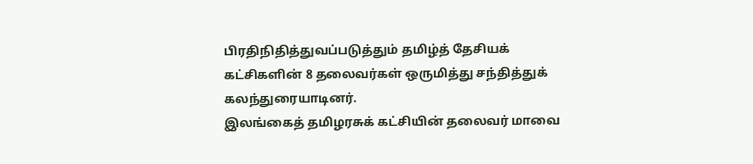பிரதிநிதித்துவப்படுத்தும் தமிழ்த் தேசியக் கட்சிகளின் 8 தலைவர்கள் ஒருமித்து சந்தித்துக் கலந்துரையாடினர்.
இலங்கைத் தமிழரசுக் கட்சியின் தலைவர் மாவை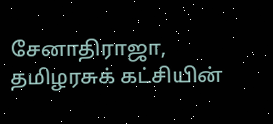சேனாதிராஜா, தமிழரசுக் கட்சியின்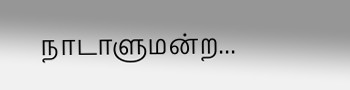நாடாளுமன்ற...